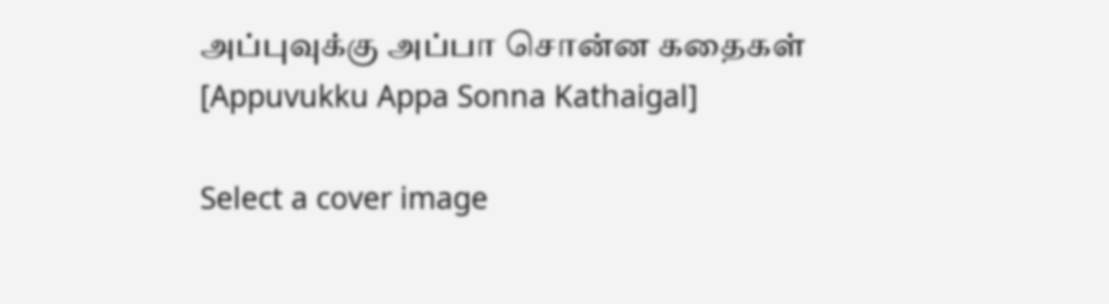அப்புவுக்கு அப்பா சொன்ன கதைகள் [Appuvukku Appa Sonna Kathaigal]

Select a cover image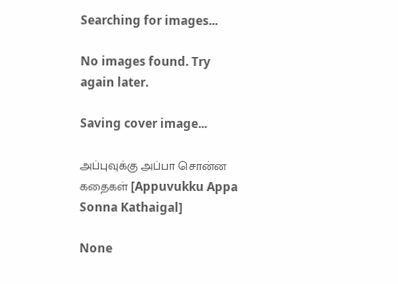Searching for images...

No images found. Try again later.

Saving cover image...

அப்புவுக்கு அப்பா சொன்ன கதைகள் [Appuvukku Appa Sonna Kathaigal]

None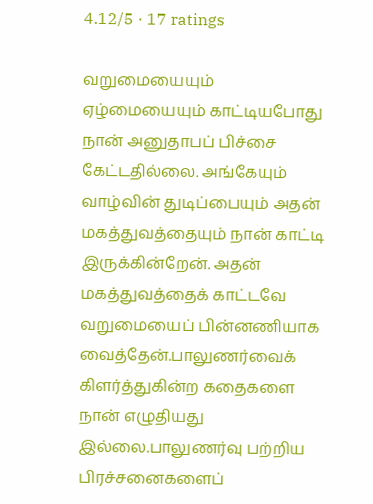4.12/5 · 17 ratings

வறுமையையும் ஏழ்மையையும் காட்டியபோது நான் அனுதாபப் பிச்சை கேட்டதில்லை. அங்கேயும் வாழ்வின் துடிப்பையும் அதன் மகத்துவத்தையும் நான் காட்டி இருக்கின்றேன். அதன் மகத்துவத்தைக் காட்டவே வறுமையைப் பின்னணியாக வைத்தேன்.பாலுணர்வைக் கிளர்த்துகின்ற கதைகளை நான் எழுதியது இல்லை.பாலுணர்வு பற்றிய பிரச்சனைகளைப்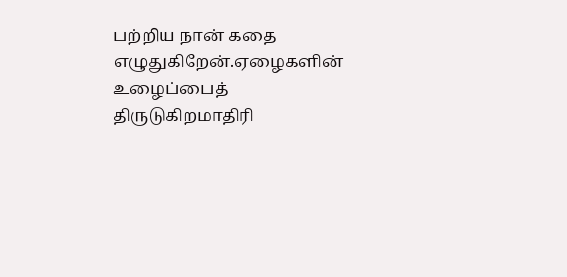பற்றிய நான் கதை எழுதுகிறேன்.ஏழைகளின் உழைப்பைத் திருடுகிறமாதிரி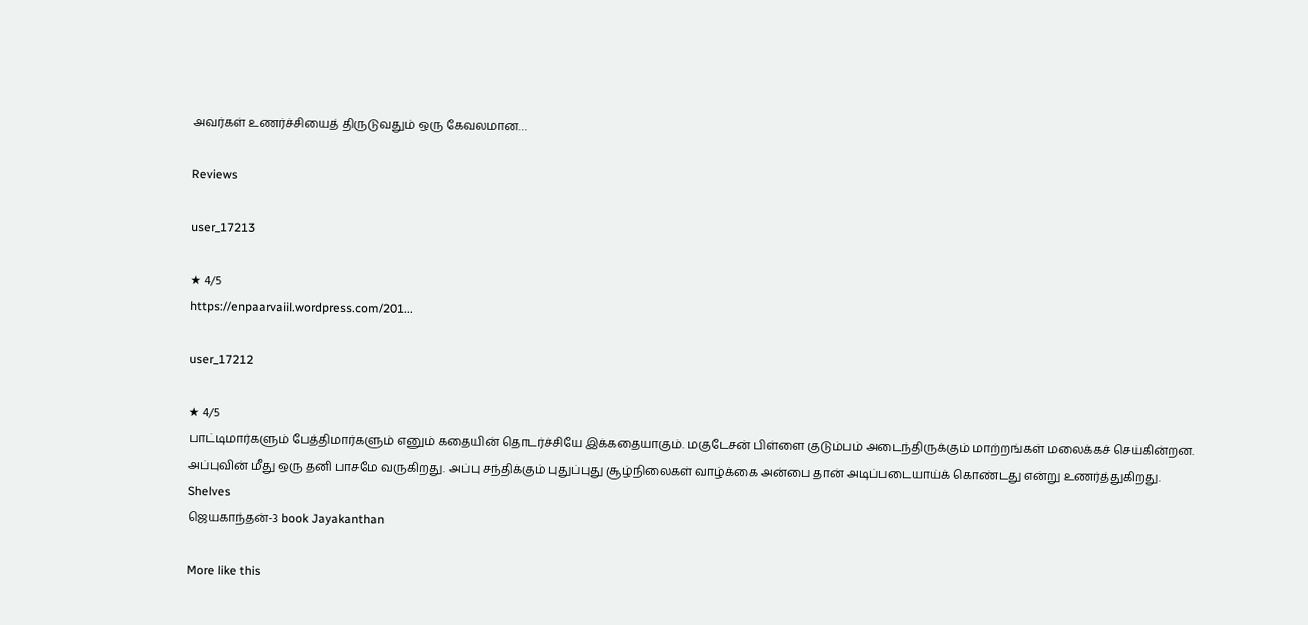அவர்கள் உணர்ச்சியைத் திருடுவதும் ஒரு கேவலமான…

Reviews

user_17213

★ 4/5
https://enpaarvaiil.wordpress.com/201...

user_17212

★ 4/5
பாட்டிமார்களும் பேத்திமார்களும் எனும் கதையின் தொடர்ச்சியே இக்கதையாகும். மகுடேசன் பிள்ளை குடும்பம் அடைந்திருக்கும் மாற்றங்கள் மலைக்கச் செய்கின்றன. அப்புவின் மீது ஒரு தனி பாசமே வருகிறது. அப்பு சந்திக்கும் புதுப்புது சூழ்நிலைகள் வாழ்க்கை அன்பை தான் அடிப்படையாய்க் கொண்டது என்று உணர்த்துகிறது.
Shelves
ஜெயகாந்தன்-3 book Jayakanthan

More like this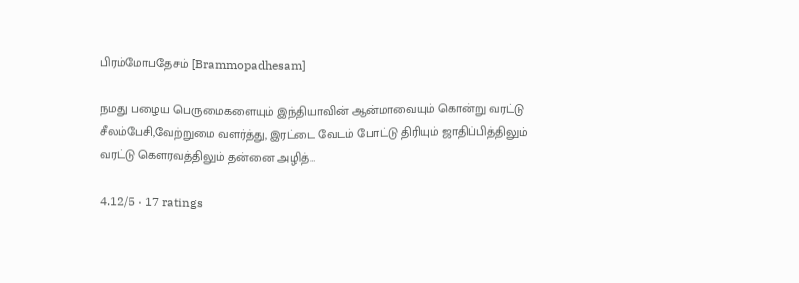பிரம்மோபதேசம் [Brammopadhesam]

நமது பழைய பெருமைகளையும் இந்தியாவின் ஆன்மாவையும் கொன்று வரட்டு சீலம்பேசி,வேற்றுமை வளர்த்து, இரட்டை வேடம் போட்டு திரியும் ஜாதிப்பித்திலும் வரட்டு கெளரவத்திலும் தன்னை அழித்…

4.12/5 · 17 ratings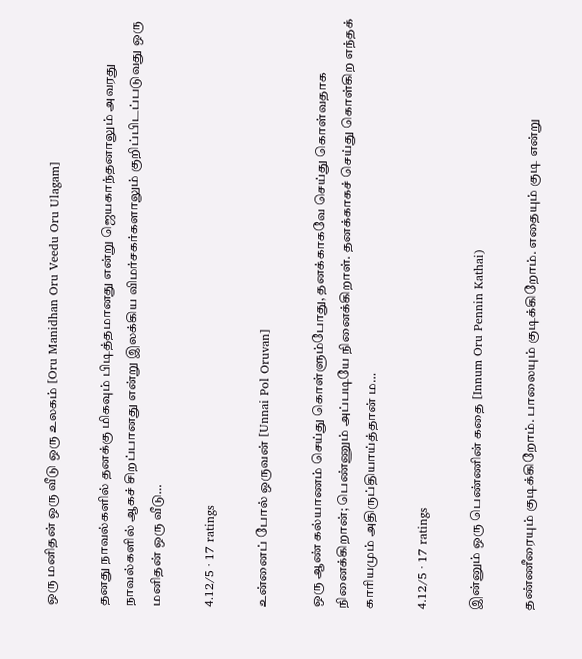ஒரு மனிதன் ஒரு வீடு ஒரு உலகம் [Oru Manidhan Oru Veedu Oru Ulagam]

தனது நாவல்களில் தனக்கு மிகவும் பிடித்தமானது என்று ஜெயகாந்தனாலும் அவரது நாவல்களில் ஆகச் சிறப்பானது என்று இலக்கிய விமர்சகர்களாலும் குறிப்பிடப்படுவது ஒரு மனிதன் ஒரு வீடு…

4.12/5 · 17 ratings

உன்னைப் போல் ஒருவன் [Unnai Pol Oruvan]

ஒரு ஆண் கல்யாணம் செய்து கொள்ளும்போது, தனக்காகவே செய்து கொள்வதாக நினைக்கிறான்; பெண்ணும் அப்படியே நினைக்கிறாள். தனக்காகச் செய்து கொள்கிற எந்தக் காரியமும் அதிருப்தியாய்த்தான் ம…

4.12/5 · 17 ratings

இன்னும் ஒரு பெண்ணின் கதை [Innum Oru Pennin Kathai)

தண்ணீரையும் குடிக்கிறோம். பாலையும் குடிக்கிறோம். எதையும் குடி என்று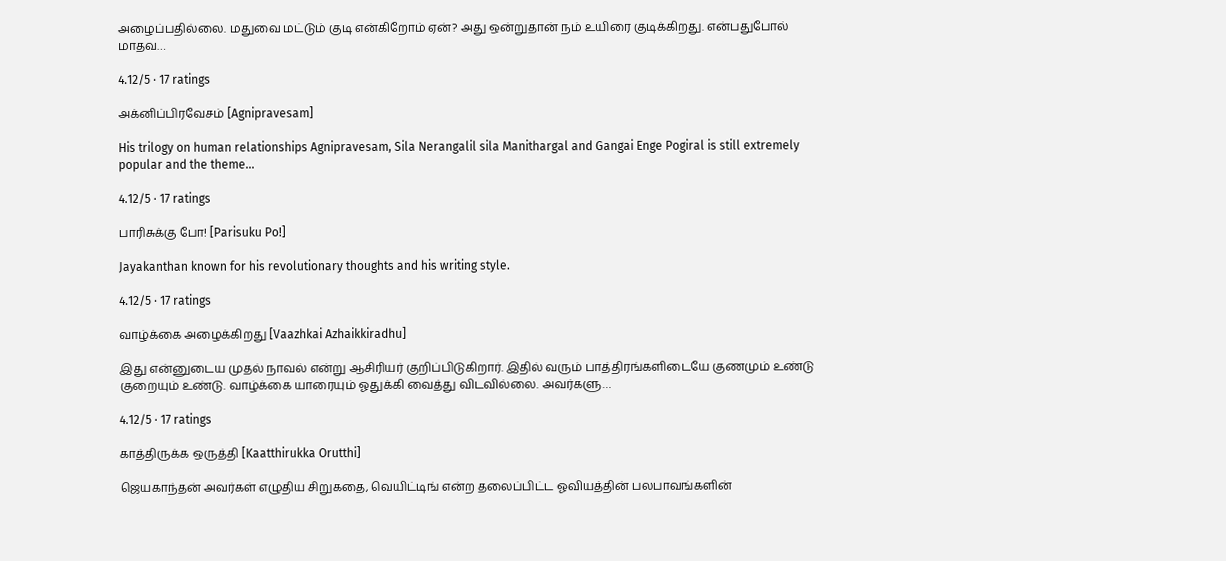அழைப்பதில்லை. மதுவை மட்டும் குடி என்கிறோம் ஏன்? அது ஒன்றுதான் நம் உயிரை குடிக்கிறது. என்பதுபோல் மாதவ…

4.12/5 · 17 ratings

அக்னிப்பிரவேசம் [Agnipravesam]

His trilogy on human relationships Agnipravesam, Sila Nerangalil sila Manithargal and Gangai Enge Pogiral is still extremely popular and the theme…

4.12/5 · 17 ratings

பாரிசுக்கு போ! [Parisuku Po!]

Jayakanthan known for his revolutionary thoughts and his writing style.

4.12/5 · 17 ratings

வாழ்க்கை அழைக்கிறது [Vaazhkai Azhaikkiradhu]

இது என்னுடைய முதல் நாவல் என்று ஆசிரியர் குறிப்பிடுகிறார். இதில் வரும் பாத்திரங்களிடையே குணமும் உண்டு குறையும் உண்டு. வாழ்க்கை யாரையும் ஓதுக்கி வைத்து விடவில்லை. அவர்களு…

4.12/5 · 17 ratings

காத்திருக்க ஒருத்தி [Kaatthirukka Orutthi]

ஜெயகாந்தன் அவர்கள் எழுதிய சிறுகதை, வெயிட்டிங் என்ற தலைப்பிட்ட ஓவியத்தின் பலபாவங்களின்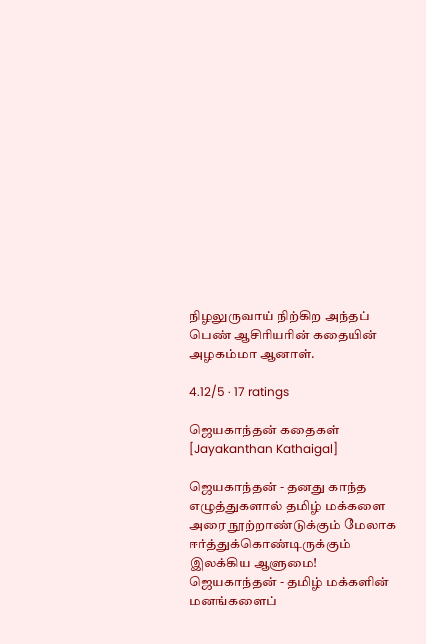நிழலுருவாய் நிற்கிற அந்தப் பெண் ஆசிரியரின் கதையின் அழகம்மா ஆனாள்.

4.12/5 · 17 ratings

ஜெயகாந்தன் கதைகள் [Jayakanthan Kathaigal]

ஜெயகாந்தன் - தனது காந்த எழுத்துகளால் தமிழ் மக்களை அரை நூற்றாண்டுக்கும் மேலாக ஈர்த்துக்கொண்டிருக்கும் இலக்கிய ஆளுமை! ஜெயகாந்தன் - தமிழ் மக்களின் மனங்களைப்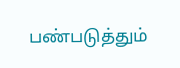பண்படுத்தும்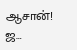ஆசான்! ஜ…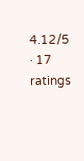4.12/5 · 17 ratings